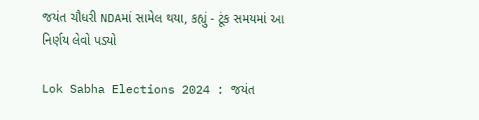જયંત ચૌધરી NDAમાં સામેલ થયા, કહ્યું - ટૂંક સમયમાં આ નિર્ણય લેવો પડ્યો

Lok Sabha Elections 2024 : જયંત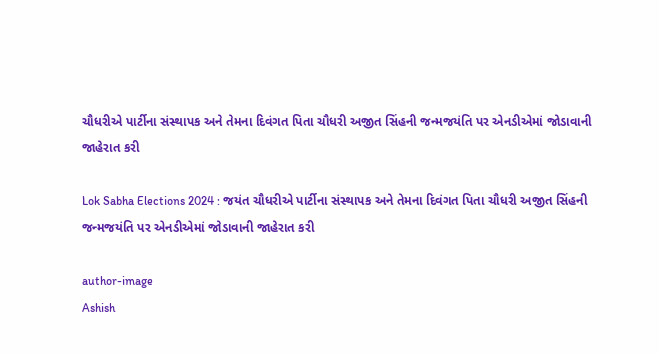ચૌધરીએ પાર્ટીના સંસ્થાપક અને તેમના દિવંગત પિતા ચૌધરી અજીત સિંહની જન્મજયંતિ પર એનડીએમાં જોડાવાની જાહેરાત કરી

Lok Sabha Elections 2024 : જયંત ચૌધરીએ પાર્ટીના સંસ્થાપક અને તેમના દિવંગત પિતા ચૌધરી અજીત સિંહની જન્મજયંતિ પર એનડીએમાં જોડાવાની જાહેરાત કરી

author-image
Ashish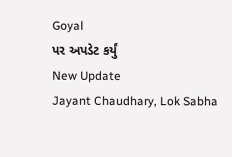Goyal
પર અપડેટ કર્યું
New Update
Jayant Chaudhary, Lok Sabha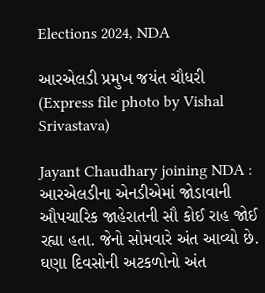Elections 2024, NDA

આરએલડી પ્રમુખ જયંત ચૌધરી (Express file photo by Vishal Srivastava)

Jayant Chaudhary joining NDA : આરએલડીના એનડીએમાં જોડાવાની ઔપચારિક જાહેરાતની સૌ કોઈ રાહ જોઈ રહ્યા હતા. જેનો સોમવારે અંત આવ્યો છે. ઘણા દિવસોની અટકળોનો અંત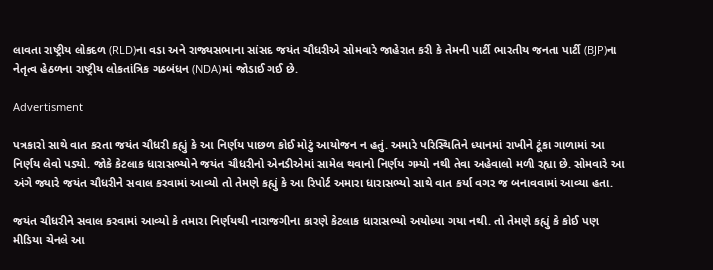લાવતા રાષ્ટ્રીય લોકદળ (RLD)ના વડા અને રાજ્યસભાના સાંસદ જયંત ચૌધરીએ સોમવારે જાહેરાત કરી કે તેમની પાર્ટી ભારતીય જનતા પાર્ટી (BJP)ના નેતૃત્વ હેઠળના રાષ્ટ્રીય લોકતાંત્રિક ગઠબંધન (NDA)માં જોડાઈ ગઈ છે.

Advertisment

પત્રકારો સાથે વાત કરતા જયંત ચૌધરી કહ્યું કે આ નિર્ણય પાછળ કોઈ મોટું આયોજન ન હતું. અમારે પરિસ્થિતિને ધ્યાનમાં રાખીને ટૂંકા ગાળામાં આ નિર્ણય લેવો પડ્યો. જોકે કેટલાક ધારાસભ્યોને જયંત ચૌધરીનો એનડીએમાં સામેલ થવાનો નિર્ણય ગમ્યો નથી તેવા અહેવાલો મળી રહ્યા છે. સોમવારે આ અંગે જ્યારે જયંત ચૌધરીને સવાલ કરવામાં આવ્યો તો તેમણે કહ્યું કે આ રિપોર્ટ અમારા ધારાસભ્યો સાથે વાત કર્યા વગર જ બનાવવામાં આવ્યા હતા.

જયંત ચૌધરીને સવાલ કરવામાં આવ્યો કે તમારા નિર્ણયથી નારાજગીના કારણે કેટલાક ધારાસભ્યો અયોધ્યા ગયા નથી. તો તેમણે કહ્યું કે કોઈ પણ મીડિયા ચેનલે આ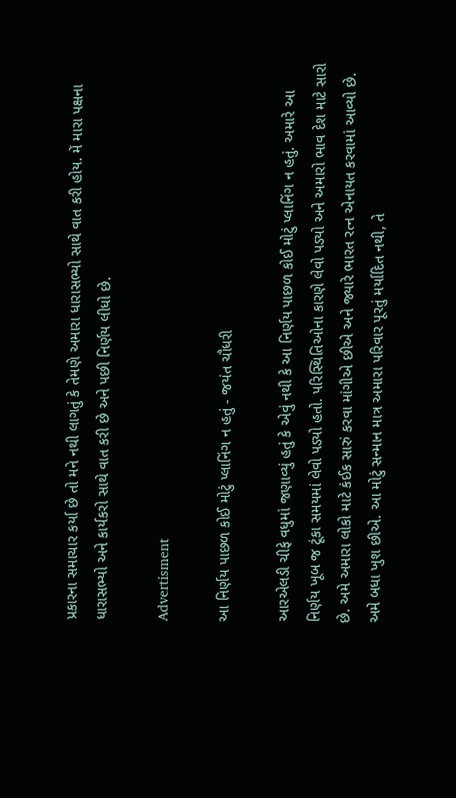પ્રકારના સમાચાર કર્યા છે તો મને નથી લાગતું કે તેમણે અમારા ધારાસભ્યો સાથે વાત કરી હોય. મેં મારા પક્ષના ધારાસભ્યો અને કાર્યકરો સાથે વાત કરી છે અને પછી નિર્ણય લીધો છે.

Advertisment

આ નિર્ણય પાછળ કોઈ મોટું પ્લાનિંગ ન હતું - જયંત ચૌધરી

આરએલડી ચીફે વધુમાં જણાવ્યું હતું કે એવું નથી કે આ નિર્ણય પાછળ કોઈ મોટું પ્લાનિંગ ન હતું. અમારે આ નિર્ણય ખૂબ જ ટૂંકા સમયમાં લેવો પડ્યો હતો. પરિસ્થિતિઓના કારણે લેવો પડ્યો અને અમારો ભાવ દેશ માટે સારો છે. અમે અમારા લોકો માટે કંઈક સારું કરવા માંગીએ છીએ અને જ્યારે ભારત રત્ન એનાયત કરવામાં આવ્યો છે. અમે બધા ખુશ છીએ. આ મોટું સન્માન માત્ર અમારા પરિવાર પૂરતું મર્યાદિત નથી, તે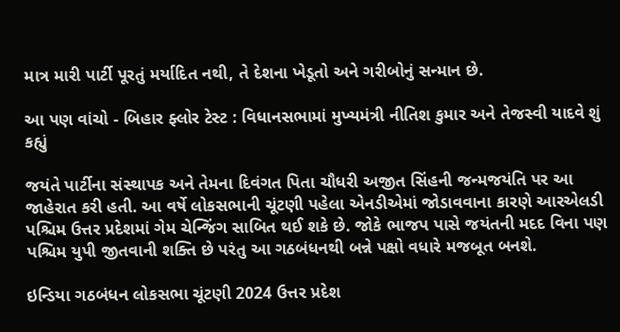માત્ર મારી પાર્ટી પૂરતું મર્યાદિત નથી, તે દેશના ખેડૂતો અને ગરીબોનું સન્માન છે.

આ પણ વાંચો - બિહાર ફ્લોર ટેસ્ટ : વિધાનસભામાં મુખ્યમંત્રી નીતિશ કુમાર અને તેજસ્વી યાદવે શું કહ્યું

જયંતે પાર્ટીના સંસ્થાપક અને તેમના દિવંગત પિતા ચૌધરી અજીત સિંહની જન્મજયંતિ પર આ જાહેરાત કરી હતી. આ વર્ષે લોકસભાની ચૂંટણી પહેલા એનડીએમાં જોડાવવાના કારણે આરએલડી પશ્ચિમ ઉત્તર પ્રદેશમાં ગેમ ચેન્જિંગ સાબિત થઈ શકે છે. જોકે ભાજપ પાસે જયંતની મદદ વિના પણ પશ્ચિમ યુપી જીતવાની શક્તિ છે પરંતુ આ ગઠબંધનથી બન્ને પક્ષો વધારે મજબૂત બનશે.

ઇન્ડિયા ગઠબંધન લોકસભા ચૂંટણી 2024 ઉત્તર પ્રદેશ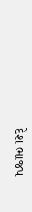દેશ ભાજપ